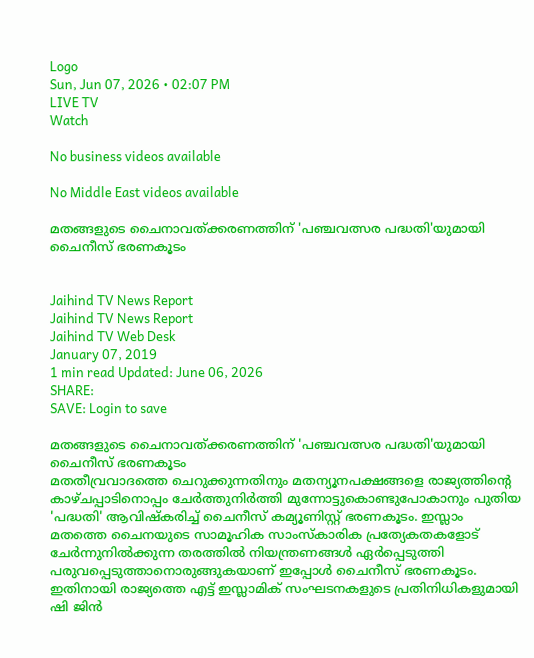Logo
Sun, Jun 07, 2026 • 02:07 PM
LIVE TV
Watch

No business videos available

No Middle East videos available

മതങ്ങളുടെ ചൈനാവത്ക്കരണത്തിന് 'പഞ്ചവത്സര പദ്ധതി'യുമായി ചൈനീസ് ഭരണകൂടം


Jaihind TV News Report
Jaihind TV News Report
Jaihind TV Web Desk
January 07, 2019
1 min read Updated: June 06, 2026
SHARE:
SAVE: Login to save

മതങ്ങളുടെ ചൈനാവത്ക്കരണത്തിന് 'പഞ്ചവത്സര പദ്ധതി'യുമായി ചൈനീസ് ഭരണകൂടം
മതതീവ്രവാദത്തെ ചെറുക്കുന്നതിനും മതന്യൂനപക്ഷങ്ങളെ രാജ്യത്തിന്‍റെ കാഴ്ചപ്പാടിനൊപ്പം ചേര്‍ത്തുനിര്‍ത്തി മുന്നോട്ടുകൊണ്ടുപോകാനും പുതിയ 'പദ്ധതി' ആവിഷ്കരിച്ച് ചൈനീസ് കമ്യൂണിസ്റ്റ് ഭരണകൂടം. ഇസ്ലാം മതത്തെ ചൈനയുടെ സാമൂഹിക സാംസ്കാരിക പ്രത്യേകതകളോട് ചേര്‍ന്നുനില്‍ക്കുന്ന തരത്തില്‍ നിയന്ത്രണങ്ങള്‍ ഏര്‍പ്പെടുത്തി പരുവപ്പെടുത്താനൊരുങ്ങുകയാണ് ഇപ്പോള്‍ ചൈനീസ് ഭരണകൂടം. ഇതിനായി രാജ്യത്തെ എട്ട് ഇസ്ലാമിക് സംഘടനകളുടെ പ്രതിനിധികളുമായി ഷി ജിന്‍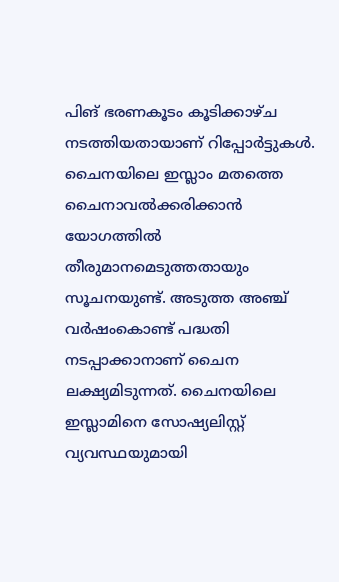പിങ് ഭരണകൂടം കൂടിക്കാഴ്ച നടത്തിയതായാണ് റിപ്പോര്‍ട്ടുകള്‍. ചൈനയിലെ ഇസ്ലാം മതത്തെ ചൈനാവൽക്കരിക്കാന്‍ യോഗത്തില്‍ തീരുമാനമെടുത്തതായും സൂചനയുണ്ട്. അടുത്ത അഞ്ച് വര്‍ഷംകൊണ്ട് പദ്ധതി നടപ്പാക്കാനാണ് ചൈന ലക്ഷ്യമിടുന്നത്. ചൈനയിലെ ഇസ്ലാമിനെ സോഷ്യലിസ്റ്റ് വ്യവസ്ഥയുമായി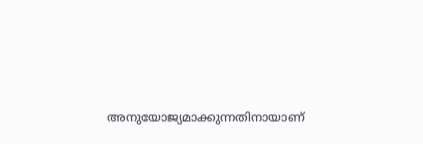അനുയോജ്യമാക്കുന്നതിനായാണ്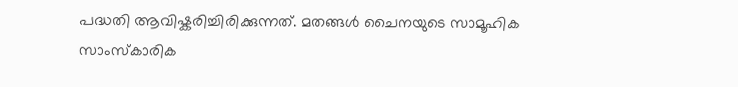പദ്ധതി ആവിഷ്കരിച്ചിരിക്കുന്നത്. മതങ്ങൾ ചൈനയുടെ സാമൂഹിക സാംസ്കാരിക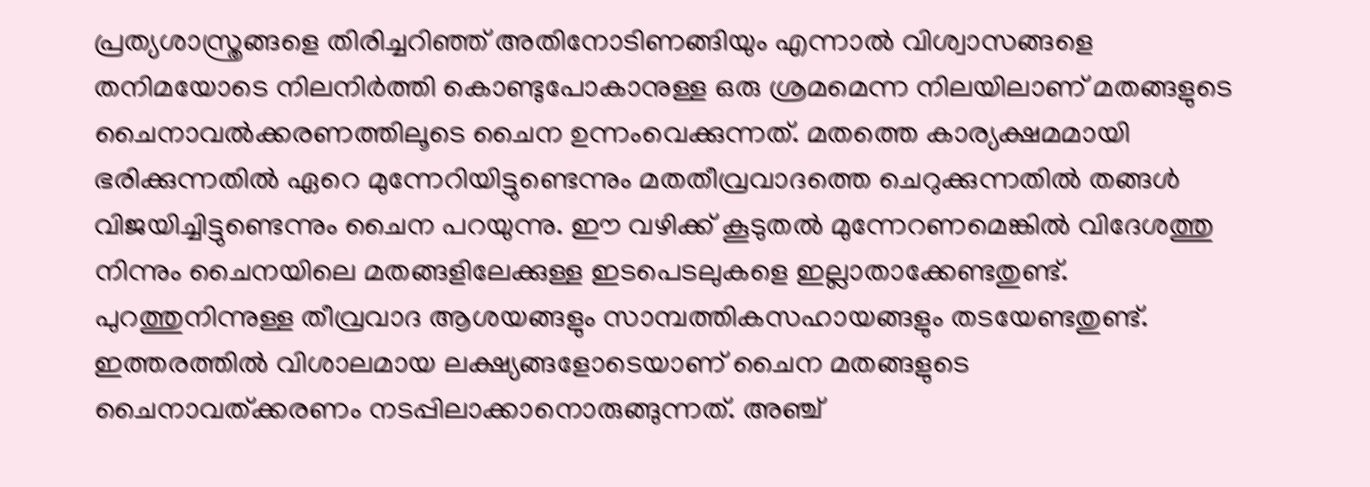പ്രത്യശാസ്ത്രങ്ങളെ തിരിച്ചറിഞ്ഞ് അതിനോടിണങ്ങിയും എന്നാല്‍ വിശ്വാസങ്ങളെ തനിമയോടെ നിലനിർത്തി കൊണ്ടുപോകാനുള്ള ഒരു ശ്രമമെന്ന നിലയിലാണ് മതങ്ങളുടെ ചൈനാവൽക്കരണത്തിലൂടെ ചൈന ഉന്നംവെക്കുന്നത്. മതത്തെ കാര്യക്ഷമമായി ഭരിക്കുന്നതിൽ ഏറെ മുന്നേറിയിട്ടുണ്ടെന്നും മതതീവ്രവാദത്തെ ചെറുക്കുന്നതിൽ തങ്ങൾ വിജയിച്ചിട്ടുണ്ടെന്നും ചൈന പറയുന്നു. ഈ വഴിക്ക് കൂടുതൽ മുന്നേറണമെങ്കിൽ വിദേശത്തു നിന്നും ചൈനയിലെ മതങ്ങളിലേക്കുള്ള ഇടപെടലുകളെ ഇല്ലാതാക്കേണ്ടതുണ്ട്. പുറത്തുനിന്നുള്ള തീവ്രവാദ ആശയങ്ങളും സാമ്പത്തികസഹായങ്ങളും തടയേണ്ടതുണ്ട്. ഇത്തരത്തില്‍ വിശാലമായ ലക്ഷ്യങ്ങളോടെയാണ് ചൈന മതങ്ങളുടെ ചൈനാവത്ക്കരണം നടപ്പിലാക്കാനൊരുങ്ങുന്നത്. അഞ്ച്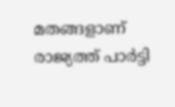മതങ്ങളാണ് രാജ്യത്ത് പാർട്ടി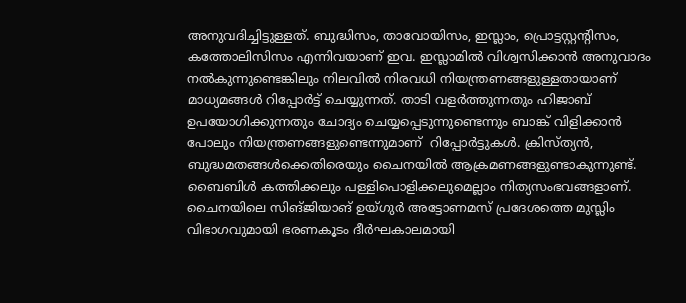അനുവദിച്ചിട്ടുള്ളത്. ബുദ്ധിസം, താവോയിസം, ഇസ്ലാം, പ്രൊട്ടസ്റ്റന്‍റിസം, കത്തോലിസിസം എന്നിവയാണ് ഇവ. ഇസ്ലാമിൽ വിശ്വസിക്കാൻ അനുവാദം നൽകുന്നുണ്ടെങ്കിലും നിലവില്‍ നിരവധി നിയന്ത്രണങ്ങളുള്ളതായാണ് മാധ്യമങ്ങള്‍ റിപ്പോര്‍ട്ട് ചെയ്യുന്നത്. താടി വളർത്തുന്നതും ഹിജാബ് ഉപയോഗിക്കുന്നതും ചോദ്യം ചെയ്യപ്പെടുന്നുണ്ടെന്നും ബാങ്ക് വിളിക്കാന്‍ പോലും നിയന്ത്രണങ്ങളുണ്ടെന്നുമാണ്  റിപ്പോര്‍ട്ടുകള്‍. ക്രിസ്ത്യന്‍, ബുദ്ധമതങ്ങള്‍ക്കെതിരെയും ചൈനയില്‍ ആക്രമണങ്ങളുണ്ടാകുന്നുണ്ട്. ബൈബിള്‍ കത്തിക്കലും പള്ളിപൊളിക്കലുമെല്ലാം നിത്യസംഭവങ്ങളാണ്. ചൈനയിലെ സിങ്ജിയാങ് ഉയ്ഗുർ അട്ടോണമസ് പ്രദേശത്തെ മുസ്ലിം വിഭാഗവുമായി ഭരണകൂടം ദീർഘകാലമായി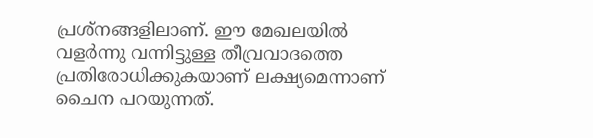പ്രശ്നങ്ങളിലാണ്. ഈ മേഖലയില്‍ വളർന്നു വന്നിട്ടുള്ള തീവ്രവാദത്തെ പ്രതിരോധിക്കുകയാണ് ലക്ഷ്യമെന്നാണ് ചൈന പറയുന്നത്.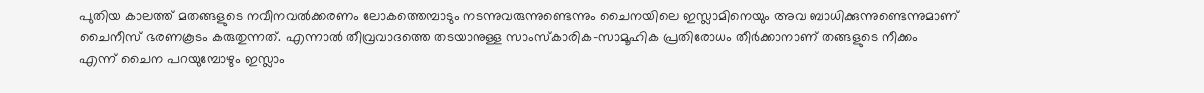പുതിയ കാലത്ത് മതങ്ങളുടെ നവീനവൽക്കരണം ലോകത്തെമ്പാടും നടന്നുവരുന്നുണ്ടെന്നും ചൈനയിലെ ഇസ്ലാമിനെയും അവ ബാധിക്കുന്നുണ്ടെന്നുമാണ് ചൈനീസ് ഭരണകൂടം കരുതുന്നത്. എന്നാല്‍ തീവ്രവാദത്തെ തടയാനുള്ള സാംസ്കാരിക-സാമൂഹിക പ്രതിരോധം തീര്‍ക്കാനാണ് തങ്ങളുടെ നീക്കം എന്ന് ചൈന പറയുമ്പോഴും ഇസ്ലാം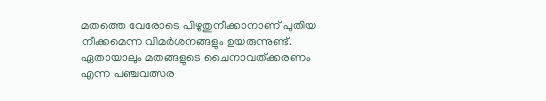മതത്തെ വേരോടെ പിഴുതുനീക്കാനാണ് പുതിയ നീക്കമെന്ന വിമര്‍ശനങ്ങളും ഉയരുന്നുണ്ട്. ഏതായാലും മതങ്ങളുടെ ചൈനാവത്ക്കരണം എന്ന പഞ്ചവത്സര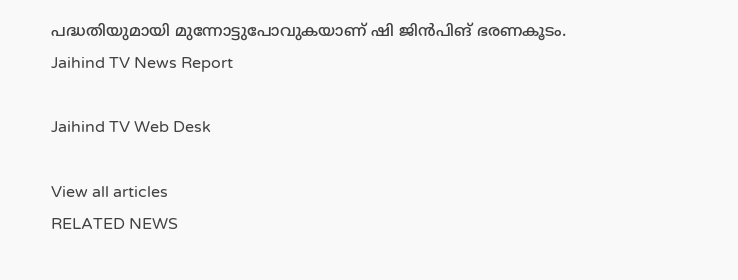പദ്ധതിയുമായി മുന്നോട്ടുപോവുകയാണ് ഷി ജിന്‍പിങ് ഭരണകൂടം.
Jaihind TV News Report

Jaihind TV Web Desk

View all articles
RELATED NEWS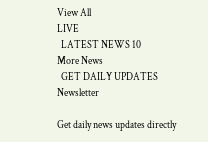View All
LIVE
  LATEST NEWS 10
More News
  GET DAILY UPDATES
Newsletter

Get daily news updates directly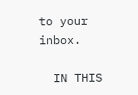to your inbox.

  IN THIS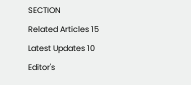SECTION
Related Articles 15
Latest Updates 10
Editor's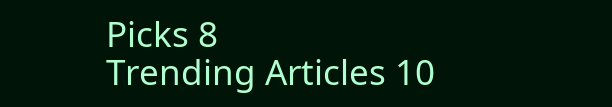Picks 8
Trending Articles 10